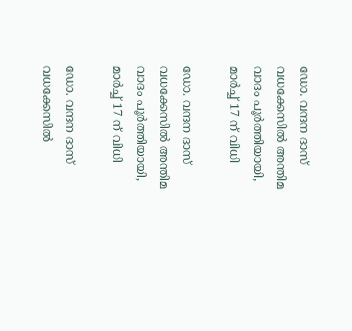ഡോ. വന്ദന ദാസ് വധക്കേസിൽ അന്തിമ വാദം പൂർത്തിയായി, മാർച്ച് 17 ന് വിധി

ഡോ. വന്ദന ദാസ് വധക്കേസിൽ അന്തിമ വാദം പൂർത്തിയായി, മാർച്ച് 17 ന് വിധി

ഡോ. വന്ദന ദാസ് വധക്കേസിൽ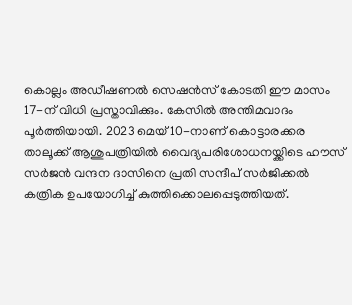കൊല്ലം അഡീഷണൽ സെഷൻസ് കോടതി ഈ മാസം 17-ന് വിധി പ്രസ്താവിക്കും. കേസിൽ അന്തിമവാദം പൂർത്തിയായി. 2023 മെയ് 10-നാണ് കൊട്ടാരക്കര താലൂക്ക് ആശുപത്രിയിൽ വൈദ്യപരിശോധനയ്ക്കിടെ ഹൗസ് സർജൻ വന്ദന ദാസിനെ പ്രതി സന്ദീപ് സർജിക്കൽ കത്രിക ഉപയോഗിച്ച് കുത്തിക്കൊലപ്പെടുത്തിയത്.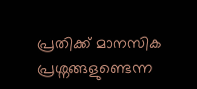പ്രതിക്ക് മാനസിക പ്രശ്നങ്ങളുണ്ടെന്ന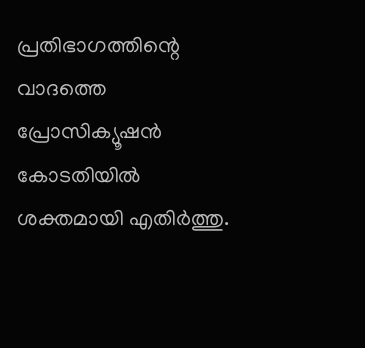പ്രതിഭാഗത്തിന്റെ വാദത്തെ പ്രോസിക്യൂഷൻ കോടതിയിൽ ശക്തമായി എതിർത്തു.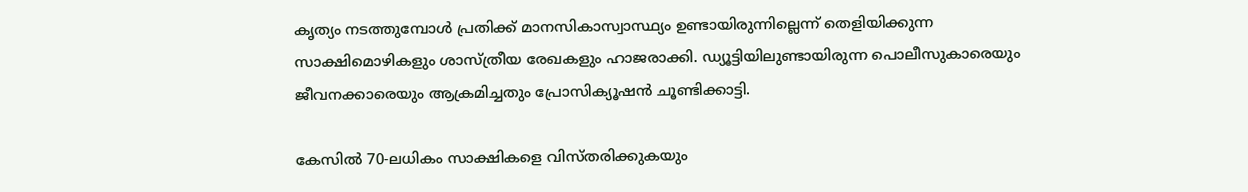കൃത്യം നടത്തുമ്പോൾ പ്രതിക്ക് മാനസികാസ്വാസ്ഥ്യം ഉണ്ടായിരുന്നില്ലെന്ന് തെളിയിക്കുന്ന സാക്ഷിമൊഴികളും ശാസ്ത്രീയ രേഖകളും ഹാജരാക്കി. ഡ്യൂട്ടിയിലുണ്ടായിരുന്ന പൊലീസുകാരെയും ജീവനക്കാരെയും ആക്രമിച്ചതും പ്രോസിക്യൂഷൻ ചൂണ്ടിക്കാട്ടി.

കേസിൽ 70-ലധികം സാക്ഷികളെ വിസ്തരിക്കുകയും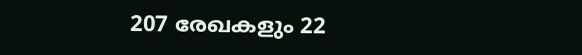207 രേഖകളും 22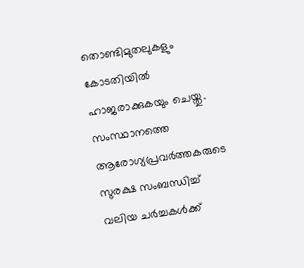തൊണ്ടിമുതലുകളും കോടതിയിൽ ഹാജരാക്കുകയും ചെയ്തു. സംസ്ഥാനത്തെ ആരോഗ്യപ്രവർത്തകരുടെ സുരക്ഷ സംബന്ധിച്ച് വലിയ ചർച്ചകൾക്ക്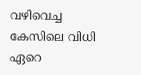വഴിവെച്ച കേസിലെ വിധി ഏറെ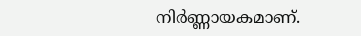നിർണ്ണായകമാണ്.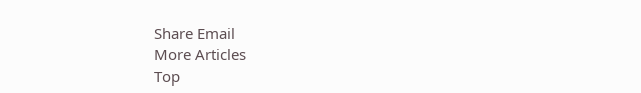Share Email
More Articles
Top